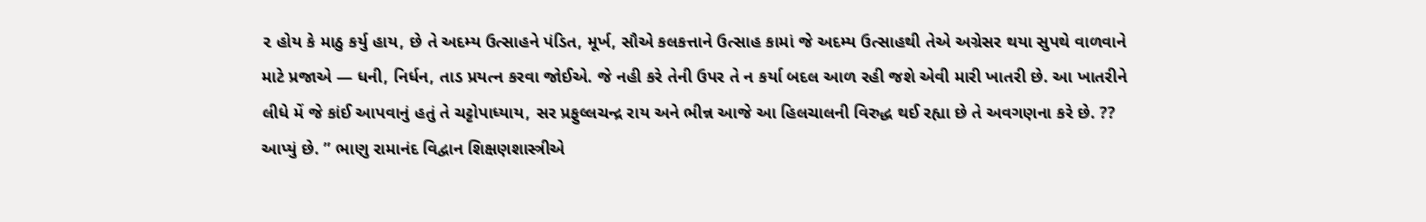૨ હોય કે માઠુ કર્યુ હાય, છે તે અદમ્ય ઉત્સાહને પંડિત, મૂર્ખ, સૌએ કલકત્તાને ઉત્સાહ કામાં જે અદમ્ય ઉત્સાહથી તેએ અગ્રેસર થયા સુપથે વાળવાને માટે પ્રજાએ — ધની, નિર્ધન, તાડ પ્રયત્ન કરવા જોઈએ. જે નહી કરે તેની ઉપર તે ન કર્યા બદલ આળ રહી જશે એવી મારી ખાતરી છે. આ ખાતરીને લીધે મેં જે કાંઈ આપવાનું હતું તે ચટ્ટોપાધ્યાય, સર પ્રફુલ્લચન્દ્ર રાય અને ભીન્ન આજે આ હિલચાલની વિરુદ્ધ થઈ રહ્યા છે તે અવગણના કરે છે. ?? આપ્યું છે. ” ભાણુ રામાનંદ વિદ્વાન શિક્ષણશાસ્ત્રીએ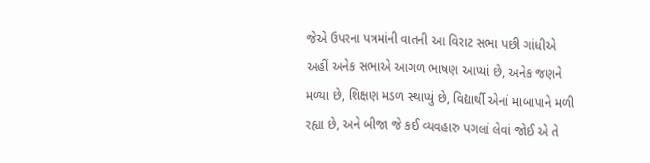જેએ ઉપરના પત્રમાંની વાતની આ વિરાટ સભા પછી ગાંધીએ અહીં અનેક સભાએ આગળ ભાષણ આપ્યાં છે, અનેક જણને મળ્યા છે, શિક્ષણ મડળ સ્થાપ્યું છે, વિદ્યાર્થી એનાં માબાપાને મળી રહ્યા છે, અને બીજા જે કઈ વ્યવહારુ પગલાં લેવાં જોઈ એ તે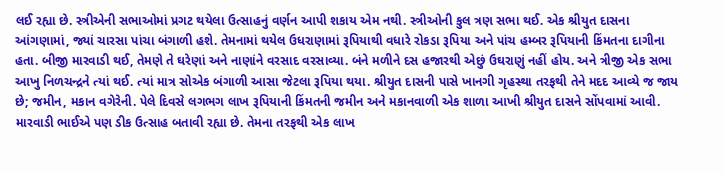લઈ રહ્યા છે. સ્ત્રીએની સભાઓમાં પ્રગટ થયેલા ઉત્સાહનું વર્ણન આપી શકાય એમ નથી. સ્ત્રીઓની કુલ ત્રણ સભા થઈ. એક શ્રીયુત દાસના આંગણામાં, જ્યાં ચારસા પાંચા બંગાળી હશે. તેમનામાં થયેલ ઉધરાણામાં રૂપિયાથી વધારે રોકડા રૂપિયા અને પાંચ હમ્બર રૂપિયાની કિંમતના દાગીના હતા. બીજી મારવાડી થઈ, તેમણે તે ઘરેણાં અને નાણાંને વરસાદ વરસાવ્યા. બંને મળીને દસ હજારથી એછું ઉઘરાણું નહીં હોય. અને ત્રીજી એક સભા આખુ નિળચન્દ્રને ત્યાં થઈ. ત્યાં માત્ર સોએક બંગાળી આસા જેટલા રૂપિયા થયા. શ્રીયુત દાસની પાસે ખાનગી ગૃહસ્થા તરફથી તેને મદદ આવ્યે જ જાય છે; જમીન, મકાન વગેરેની. પેલે દિવસે લગભગ લાખ રૂપિયાની કિંમતની જમીન અને મકાનવાળી એક શાળા આખી શ્રીયુત દાસને સોંપવામાં આવી. મારવાડી ભાઈએ પણ ડીક ઉત્સાહ બતાવી રહ્યા છે. તેમના તરફથી એક લાખ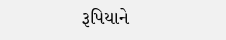રૂપિયાને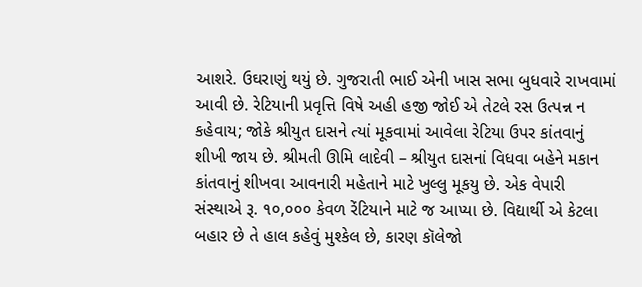આશરે. ઉઘરાણું થયું છે. ગુજરાતી ભાઈ એની ખાસ સભા બુધવારે રાખવામાં આવી છે. રેટિયાની પ્રવૃત્તિ વિષે અહી હજી જોઈ એ તેટલે રસ ઉત્પન્ન ન કહેવાય; જોકે શ્રીયુત દાસને ત્યાં મૂકવામાં આવેલા રેટિયા ઉપર કાંતવાનું શીખી જાય છે. શ્રીમતી ઊમિ લાદેવી – શ્રીયુત દાસનાં વિધવા બહેને મકાન કાંતવાનું શીખવા આવનારી મહેતાને માટે ખુલ્લુ મૂકયુ છે. એક વેપારી સંસ્થાએ રૂ. ૧૦,૦૦૦ કેવળ રેંટિયાને માટે જ આપ્યા છે. વિદ્યાર્થી એ કેટલા બહાર છે તે હાલ કહેવું મુશ્કેલ છે, કારણ કૉલેજો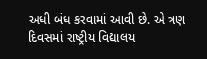અધી બંધ કરવામાં આવી છે. એ ત્રણ દિવસમાં રાષ્ટ્રીય વિદ્યાલય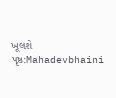ખૂલશે
પૃષ્ઠ:Mahadevbhaini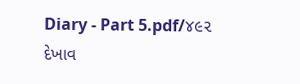Diary - Part 5.pdf/૪૯૨
દેખાવ